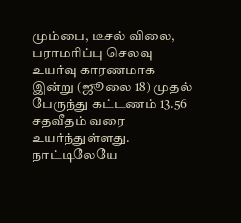மும்பை, டீசல் விலை, பராமரிப்பு செலவு உயர்வு காரணமாக இன்று (ஜூலை 18) முதல் பேருந்து கட்டணம் 13.56 சதவீதம் வரை உயர்ந்துள்ளது. நாட்டிலேயே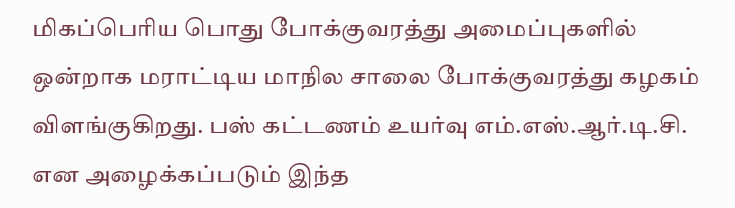மிகப்பெரிய பொது போக்குவரத்து அமைப்புகளில் ஒன்றாக மராட்டிய மாநில சாலை போக்குவரத்து கழகம் விளங்குகிறது. பஸ் கட்டணம் உயர்வு எம்.எஸ்.ஆர்.டி.சி. என அழைக்கப்படும் இந்த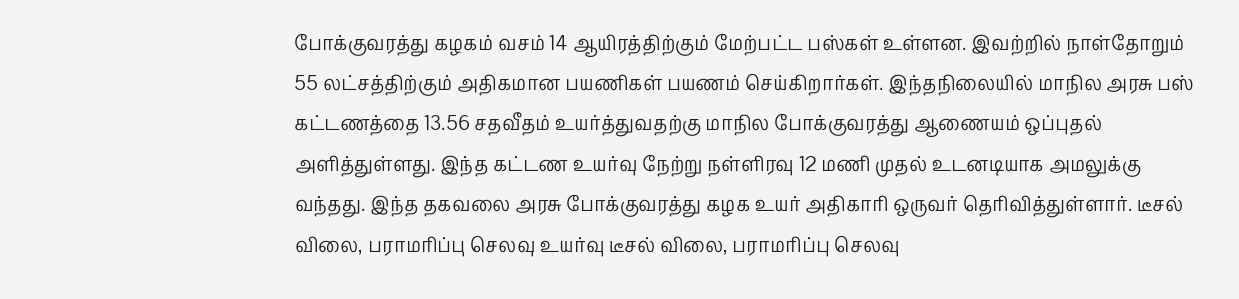போக்குவரத்து கழகம் வசம் 14 ஆயிரத்திற்கும் மேற்பட்ட பஸ்கள் உள்ளன. இவற்றில் நாள்தோறும் 55 லட்சத்திற்கும் அதிகமான பயணிகள் பயணம் செய்கிறார்கள். இந்தநிலையில் மாநில அரசு பஸ் கட்டணத்தை 13.56 சதவீதம் உயர்த்துவதற்கு மாநில போக்குவரத்து ஆணையம் ஒப்புதல் அளித்துள்ளது. இந்த கட்டண உயர்வு நேற்று நள்ளிரவு 12 மணி முதல் உடனடியாக அமலுக்கு வந்தது. இந்த தகவலை அரசு போக்குவரத்து கழக உயர் அதிகாரி ஒருவர் தெரிவித்துள்ளார். டீசல் விலை, பராமரிப்பு செலவு உயர்வு டீசல் விலை, பராமரிப்பு செலவு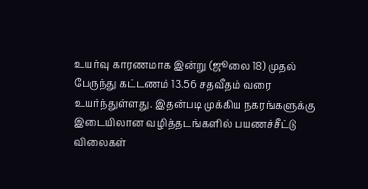உயர்வு காரணமாக இன்று (ஜூலை 18) முதல் பேருந்து கட்டணம் 13.56 சதவீதம் வரை உயர்ந்துள்ளது. இதன்படி முக்கிய நகரங்களுக்கு இடையிலான வழித்தடங்களில் பயணச்சீட்டு விலைகள்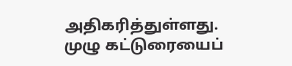அதிகரித்துள்ளது. முழு கட்டுரையைப்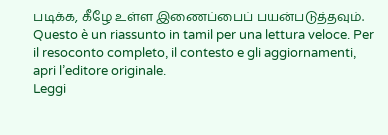படிக்க, கீழே உள்ள இணைப்பைப் பயன்படுத்தவும்.
Questo è un riassunto in tamil per una lettura veloce. Per il resoconto completo, il contesto e gli aggiornamenti, apri l’editore originale.
Leggi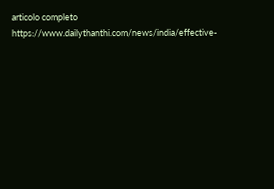articolo completo
https://www.dailythanthi.com/news/india/effective-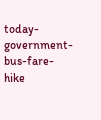today-government-bus-fare-hike